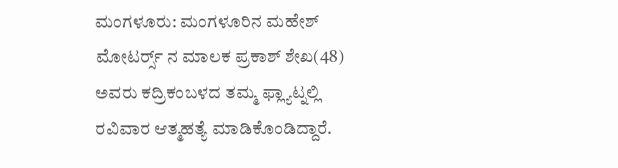ಮಂಗಳೂರು: ಮಂಗಳೂರಿನ ಮಹೇಶ್ ಮೋಟರ್ರ್ಸ್ ನ ಮಾಲಕ ಪ್ರಕಾಶ್ ಶೇಖ(48) ಅವರು ಕದ್ರಿಕಂಬಳದ ತಮ್ಮ ಫ್ಲ್ಯಾಟ್ನಲ್ಲಿ ರವಿವಾರ ಆತ್ಮಹತ್ಯೆ ಮಾಡಿಕೊಂಡಿದ್ದಾರೆ.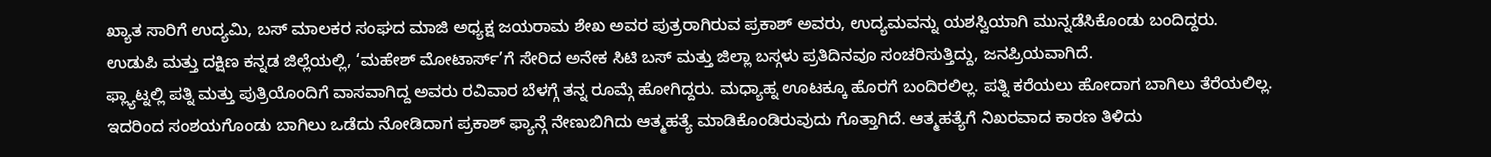ಖ್ಯಾತ ಸಾರಿಗೆ ಉದ್ಯಮಿ, ಬಸ್ ಮಾಲಕರ ಸಂಘದ ಮಾಜಿ ಅಧ್ಯಕ್ಷ ಜಯರಾಮ ಶೇಖ ಅವರ ಪುತ್ರರಾಗಿರುವ ಪ್ರಕಾಶ್ ಅವರು, ಉದ್ಯಮವನ್ನು ಯಶಸ್ವಿಯಾಗಿ ಮುನ್ನಡೆಸಿಕೊಂಡು ಬಂದಿದ್ದರು.
ಉಡುಪಿ ಮತ್ತು ದಕ್ಷಿಣ ಕನ್ನಡ ಜಿಲ್ಲೆಯಲ್ಲಿ, ‘ಮಹೇಶ್ ಮೋಟಾರ್ಸ್’ಗೆ ಸೇರಿದ ಅನೇಕ ಸಿಟಿ ಬಸ್ ಮತ್ತು ಜಿಲ್ಲಾ ಬಸ್ಗಳು ಪ್ರತಿದಿನವೂ ಸಂಚರಿಸುತ್ತಿದ್ದು, ಜನಪ್ರಿಯವಾಗಿದೆ.
ಫ್ಲ್ಯಾಟ್ನಲ್ಲಿ ಪತ್ನಿ ಮತ್ತು ಪುತ್ರಿಯೊಂದಿಗೆ ವಾಸವಾಗಿದ್ದ ಅವರು ರವಿವಾರ ಬೆಳಗ್ಗೆ ತನ್ನ ರೂಮ್ಗೆ ಹೋಗಿದ್ದರು. ಮಧ್ಯಾಹ್ನ ಊಟಕ್ಕೂ ಹೊರಗೆ ಬಂದಿರಲಿಲ್ಲ. ಪತ್ನಿ ಕರೆಯಲು ಹೋದಾಗ ಬಾಗಿಲು ತೆರೆಯಲಿಲ್ಲ. ಇದರಿಂದ ಸಂಶಯಗೊಂಡು ಬಾಗಿಲು ಒಡೆದು ನೋಡಿದಾಗ ಪ್ರಕಾಶ್ ಫ್ಯಾನ್ಗೆ ನೇಣುಬಿಗಿದು ಆತ್ಮಹತ್ಯೆ ಮಾಡಿಕೊಂಡಿರುವುದು ಗೊತ್ತಾಗಿದೆ. ಆತ್ಮಹತ್ಯೆಗೆ ನಿಖರವಾದ ಕಾರಣ ತಿಳಿದು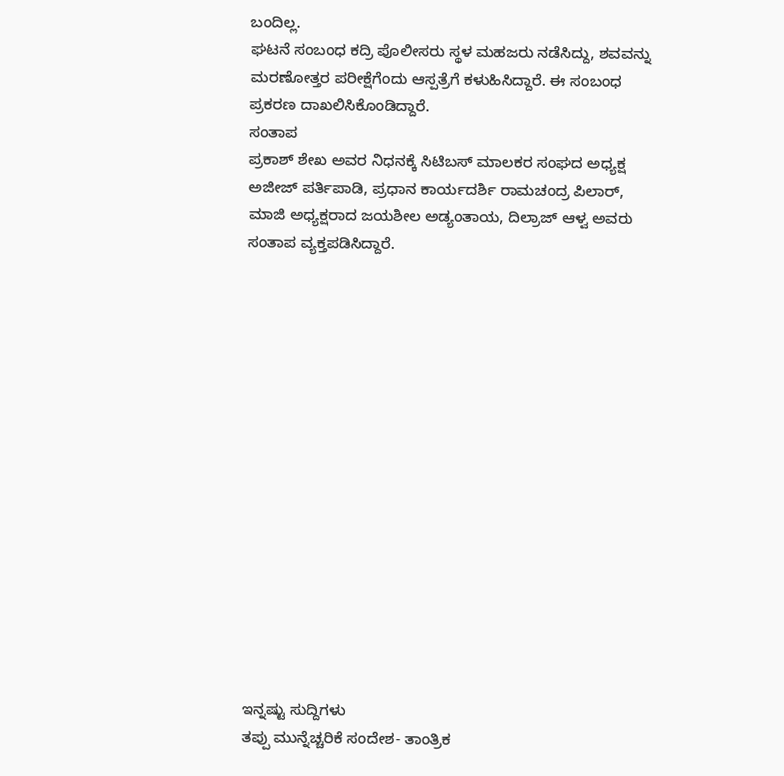ಬಂದಿಲ್ಲ.
ಘಟನೆ ಸಂಬಂಧ ಕದ್ರಿ ಪೊಲೀಸರು ಸ್ಥಳ ಮಹಜರು ನಡೆಸಿದ್ದು, ಶವವನ್ನು ಮರಣೋತ್ತರ ಪರೀಕ್ಷೆಗೆಂದು ಆಸ್ಪತ್ರೆಗೆ ಕಳುಹಿಸಿದ್ದಾರೆ. ಈ ಸಂಬಂಧ ಪ್ರಕರಣ ದಾಖಲಿಸಿಕೊಂಡಿದ್ದಾರೆ.
ಸಂತಾಪ
ಪ್ರಕಾಶ್ ಶೇಖ ಅವರ ನಿಧನಕ್ಕೆ ಸಿಟಿಬಸ್ ಮಾಲಕರ ಸಂಘದ ಅಧ್ಯಕ್ಷ ಅಜೀಜ್ ಪರ್ತಿಪಾಡಿ, ಪ್ರಧಾನ ಕಾರ್ಯದರ್ಶಿ ರಾಮಚಂದ್ರ ಪಿಲಾರ್, ಮಾಜಿ ಅಧ್ಯಕ್ಷರಾದ ಜಯಶೀಲ ಅಡ್ಯಂತಾಯ, ದಿಲ್ರಾಜ್ ಆಳ್ವ ಅವರು ಸಂತಾಪ ವ್ಯಕ್ತಪಡಿಸಿದ್ದಾರೆ.
















ಇನ್ನಷ್ಟು ಸುದ್ದಿಗಳು
ತಪ್ಪು ಮುನ್ನೆಚ್ಚರಿಕೆ ಸಂದೇಶ- ತಾಂತ್ರಿಕ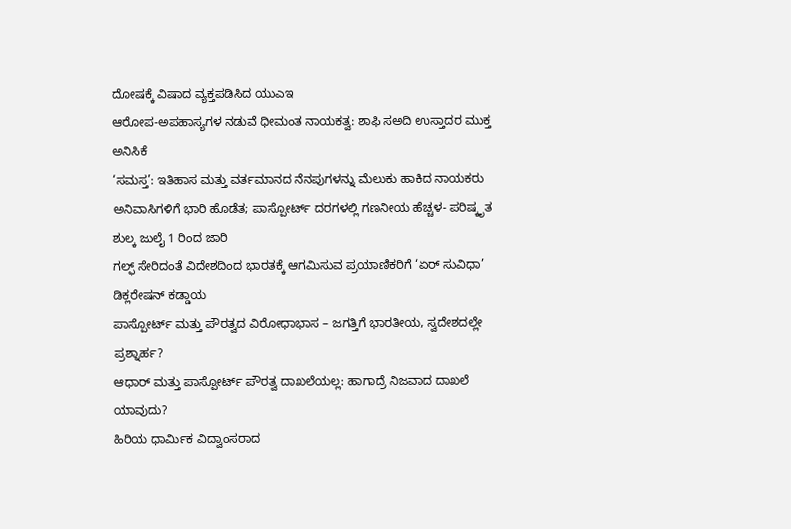ದೋಷಕ್ಕೆ ವಿಷಾದ ವ್ಯಕ್ತಪಡಿಸಿದ ಯುಎಇ
ಆರೋಪ-ಅಪಹಾಸ್ಯಗಳ ನಡುವೆ ಧೀಮಂತ ನಾಯಕತ್ವ: ಶಾಫಿ ಸಅದಿ ಉಸ್ತಾದರ ಮುಕ್ತ ಅನಿಸಿಕೆ
‘ಸಮಸ್ತ’: ಇತಿಹಾಸ ಮತ್ತು ವರ್ತಮಾನದ ನೆನಪುಗಳನ್ನು ಮೆಲುಕು ಹಾಕಿದ ನಾಯಕರು
ಅನಿವಾಸಿಗಳಿಗೆ ಭಾರಿ ಹೊಡೆತ; ಪಾಸ್ಪೋರ್ಟ್ ದರಗಳಲ್ಲಿ ಗಣನೀಯ ಹೆಚ್ಚಳ- ಪರಿಷ್ಕೃತ ಶುಲ್ಕ ಜುಲೈ 1 ರಿಂದ ಜಾರಿ
ಗಲ್ಫ್ ಸೇರಿದಂತೆ ವಿದೇಶದಿಂದ ಭಾರತಕ್ಕೆ ಆಗಮಿಸುವ ಪ್ರಯಾಣಿಕರಿಗೆ ‘ಏರ್ ಸುವಿಧಾ’ ಡಿಕ್ಲರೇಷನ್ ಕಡ್ಡಾಯ
ಪಾಸ್ಪೋರ್ಟ್ ಮತ್ತು ಪೌರತ್ವದ ವಿರೋಧಾಭಾಸ – ಜಗತ್ತಿಗೆ ಭಾರತೀಯ, ಸ್ವದೇಶದಲ್ಲೇ ಪ್ರಶ್ನಾರ್ಹ?
ಆಧಾರ್ ಮತ್ತು ಪಾಸ್ಪೋರ್ಟ್ ಪೌರತ್ವ ದಾಖಲೆಯಲ್ಲ: ಹಾಗಾದ್ರೆ ನಿಜವಾದ ದಾಖಲೆ ಯಾವುದು?
ಹಿರಿಯ ಧಾರ್ಮಿಕ ವಿದ್ವಾಂಸರಾದ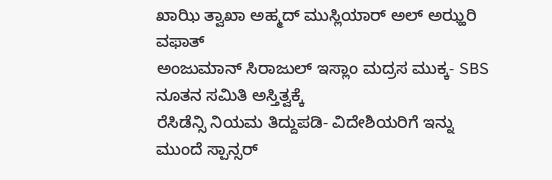ಖಾಝಿ ತ್ವಾಖಾ ಅಹ್ಮದ್ ಮುಸ್ಲಿಯಾರ್ ಅಲ್ ಅಝ್ಹರಿ ವಫಾತ್
ಅಂಜುಮಾನ್ ಸಿರಾಜುಲ್ ಇಸ್ಲಾಂ ಮದ್ರಸ ಮುಕ್ಕ- SBS ನೂತನ ಸಮಿತಿ ಅಸ್ತಿತ್ವಕ್ಕೆ
ರೆಸಿಡೆನ್ಸಿ ನಿಯಮ ತಿದ್ದುಪಡಿ- ವಿದೇಶಿಯರಿಗೆ ಇನ್ನು ಮುಂದೆ ಸ್ಪಾನ್ಸರ್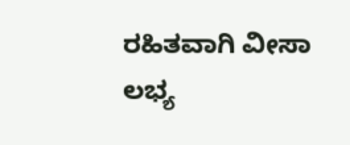ರಹಿತವಾಗಿ ವೀಸಾ ಲಭ್ಯ